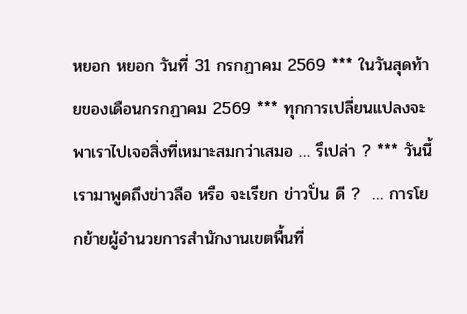หยอก หยอก วันที่ 31 กรกฏาคม 2569 *** ในวันสุดท้ายของเดือนกรกฏาคม 2569 *** ทุกการเปลี่ยนแปลงจะพาเราไปเจอสิ่งที่เหมาะสมกว่าเสมอ … รึเปล่า ? *** วันนี้เรามาพูดถึงข่าวลือ หรือ จะเรียก ข่าวปั่น ดี ?  … การโยกย้ายผู้อำนวยการสำนักงานเขตพื้นที่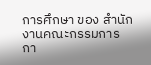การศึกษา ของ สำนักงานคณะกรรมการกา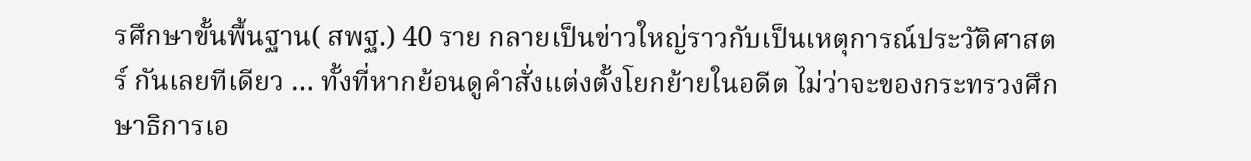รศึกษาขั้นพื้นฐาน( สพฐ.) 40 ราย กลายเป็นข่าวใหญ่ราวกับเป็นเหตุการณ์ประวัติศาสตร์ กันเลยทีเดียว … ทั้งที่หากย้อนดูคำสั่งแต่งตั้งโยกย้ายในอดีต ไม่ว่าจะของกระทรวงศึกษาธิการเอ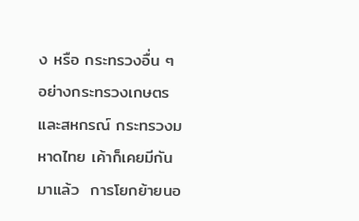ง หรือ กระทรวงอื่น ๆ อย่างกระทรวงเกษตรและสหกรณ์ กระทรวงมหาดไทย เค้าก็เคยมีกันมาแล้ว  การโยกย้ายนอ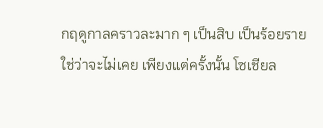กฤดูกาลคราวละมาก ๆ เป็นสิบ เป็นร้อยราย ใช่ว่าจะไม่เคย เพียงแต่ครั้งนั้น โซเชียล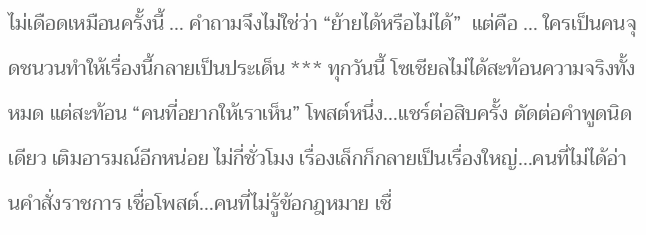ไม่เดือดเหมือนครั้งนี้ … คำถามจึงไม่ใช่ว่า “ย้ายได้หรือไม่ได้”  แต่คือ … ใครเป็นคนจุดชนวนทำให้เรื่องนี้กลายเป็นประเด็น *** ทุกวันนี้ โซเชียลไม่ได้สะท้อนความจริงทั้งหมด แต่สะท้อน “คนที่อยากให้เราเห็น” โพสต์หนึ่ง…แชร์ต่อสิบครั้ง ตัดต่อคำพูดนิดเดียว เติมอารมณ์อีกหน่อย ไม่กี่ชั่วโมง เรื่องเล็กก็กลายเป็นเรื่องใหญ่…คนที่ไม่ได้อ่านคำสั่งราชการ เชื่อโพสต์…คนที่ไม่รู้ข้อกฎหมาย เชื่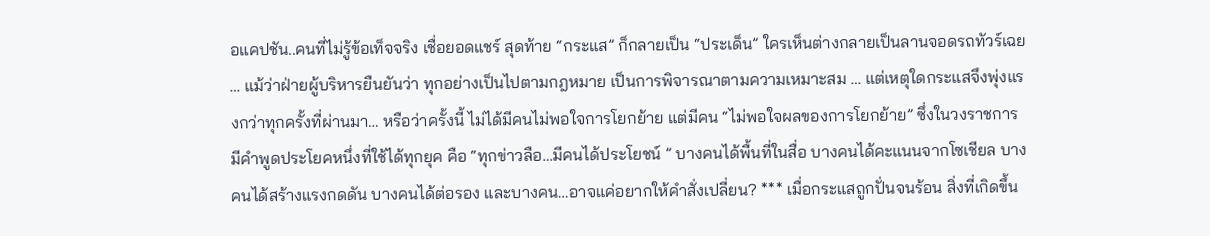อแคปชัน..คนที่ไม่รู้ข้อเท็จจริง เชื่อยอดแชร์ สุดท้าย “กระแส” ก็กลายเป็น “ประเด็น” ใครเห็นต่างกลายเป็นลานจอดรถทัวร์เฉย … แม้ว่าฝ่ายผู้บริหารยืนยันว่า ทุกอย่างเป็นไปตามกฎหมาย เป็นการพิจารณาตามความเหมาะสม … แต่เหตุใดกระแสจึงพุ่งแรงกว่าทุกครั้งที่ผ่านมา… หรือว่าครั้งนี้ ไม่ได้มีคนไม่พอใจการโยกย้าย แต่มีคน “ไม่พอใจผลของการโยกย้าย” ซึ่งในวงราชการ มีคำพูดประโยคหนึ่งที่ใช้ได้ทุกยุค คือ “ทุกข่าวลือ…มีคนได้ประโยชน์ ” บางคนได้พื้นที่ในสื่อ บางคนได้คะแนนจากโซเชียล บางคนได้สร้างแรงกดดัน บางคนได้ต่อรอง และบางคน…อาจแค่อยากให้คำสั่งเปลี่ยน? *** เมื่อกระแสถูกปั่นจนร้อน สิ่งที่เกิดขึ้น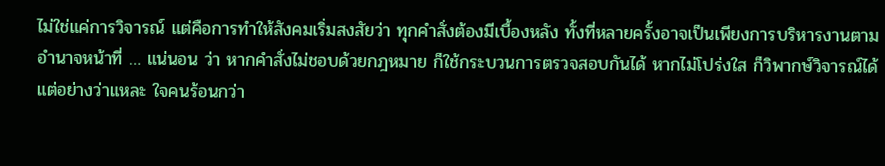ไม่ใช่แค่การวิจารณ์ แต่คือการทำให้สังคมเริ่มสงสัยว่า ทุกคำสั่งต้องมีเบื้องหลัง ทั้งที่หลายครั้งอาจเป็นเพียงการบริหารงานตามอำนาจหน้าที่ … แน่นอน ว่า หากคำสั่งไม่ชอบด้วยกฎหมาย ก็ใช้กระบวนการตรวจสอบกันได้ หากไม่โปร่งใส ก็วิพากษ์วิจารณ์ได้ แต่อย่างว่าแหละ ใจคนร้อนกว่า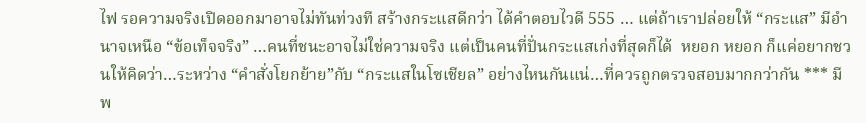ไฟ รอความจริงเปิดออกมาอาจไม่ทันท่วงที สร้างกระแสดีกว่า ได้คำตอบไวดี 555 … แต่ถ้าเราปล่อยให้ “กระแส” มีอำนาจเหนือ “ข้อเท็จจริง” …คนที่ชนะอาจไม่ใช่ความจริง แต่เป็นคนที่ปั่นกระแสเก่งที่สุดก็ได้  หยอก หยอก ก็แค่อยากชวนให้คิดว่า…ระหว่าง “คำสั่งโยกย้าย”กับ “กระแสในโซเชียล” อย่างไหนกันแน่…ที่ควรถูกตรวจสอบมากกว่ากัน *** มีพ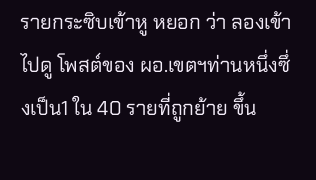รายกระซิบเข้าหู หยอก ว่า ลองเข้าไปดู โพสต์ของ ผอ.เขตฯท่านหนึ่งซึ่งเป็น1 ใน 40 รายที่ถูกย้าย ขึ้น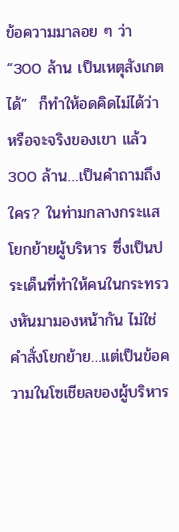ข้อความมาลอย ๆ ว่า “300 ล้าน เป็นเหตุสังเกตได้”  ก็ทำให้อดคิดไม่ได้ว่าหรือจะจริงของเขา แล้ว 300 ล้าน…เป็นคำถามถึงใคร? ในท่ามกลางกระแสโยกย้ายผู้บริหาร ซึ่งเป็นประเด็นที่ทำให้คนในกระทรวงหันมามองหน้ากัน ไม่ใช่คำสั่งโยกย้าย…แต่เป็นข้อความในโซเชียลของผู้บริหาร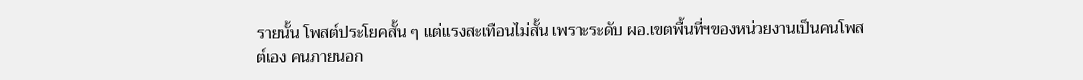รายนั้น โพสต์ประโยคสั้น ๆ แต่แรงสะเทือนไม่สั้น เพราะระดับ ผอ.เขตพื้นที่ฯของหน่วยงานเป็นคนโพสต์เอง คนภายนอก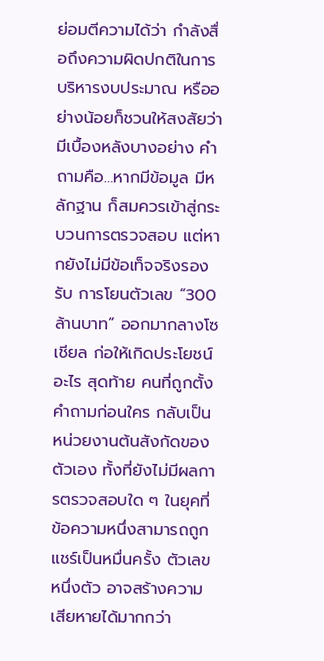ย่อมตีความได้ว่า กำลังสื่อถึงความผิดปกติในการบริหารงบประมาณ หรืออย่างน้อยก็ชวนให้สงสัยว่า มีเบื้องหลังบางอย่าง คำถามคือ…หากมีข้อมูล มีหลักฐาน ก็สมควรเข้าสู่กระบวนการตรวจสอบ แต่หากยังไม่มีข้อเท็จจริงรองรับ การโยนตัวเลข “300 ล้านบาท” ออกมากลางโซเชียล ก่อให้เกิดประโยชน์อะไร สุดท้าย คนที่ถูกตั้งคำถามก่อนใคร กลับเป็นหน่วยงานต้นสังกัดของตัวเอง ทั้งที่ยังไม่มีผลการตรวจสอบใด ๆ ในยุคที่ข้อความหนึ่งสามารถถูกแชร์เป็นหมื่นครั้ง ตัวเลขหนึ่งตัว อาจสร้างความเสียหายได้มากกว่า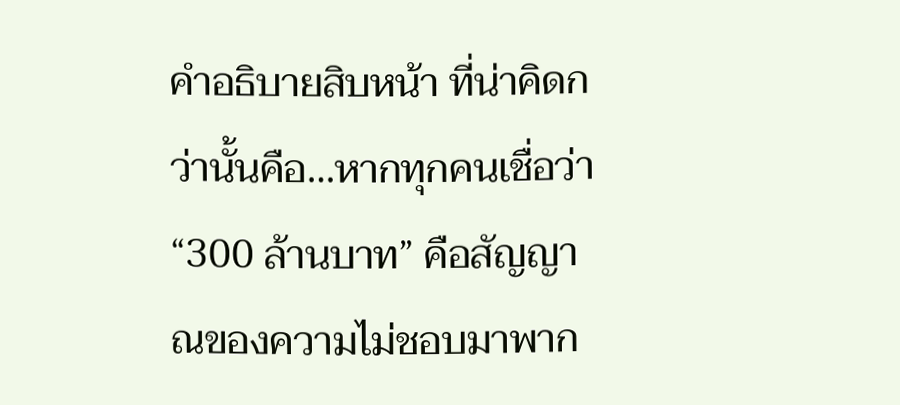คำอธิบายสิบหน้า ที่น่าคิดกว่านั้นคือ…หากทุกคนเชื่อว่า “300 ล้านบาท” คือสัญญาณของความไม่ชอบมาพาก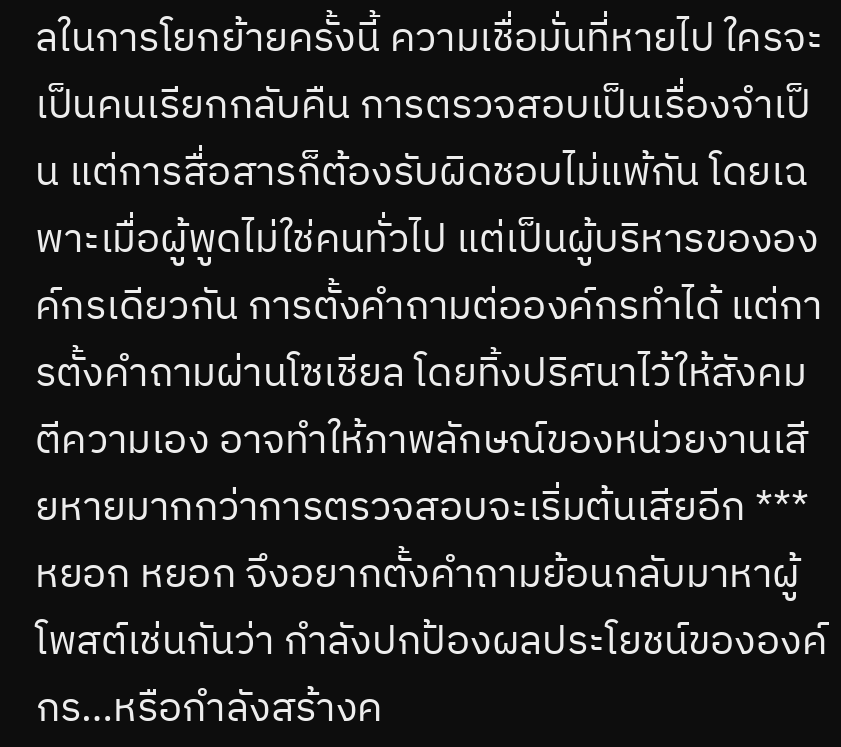ลในการโยกย้ายครั้งนี้ ความเชื่อมั่นที่หายไป ใครจะเป็นคนเรียกกลับคืน การตรวจสอบเป็นเรื่องจำเป็น แต่การสื่อสารก็ต้องรับผิดชอบไม่แพ้กัน โดยเฉพาะเมื่อผู้พูดไม่ใช่คนทั่วไป แต่เป็นผู้บริหารขององค์กรเดียวกัน การตั้งคำถามต่อองค์กรทำได้ แต่การตั้งคำถามผ่านโซเชียล โดยทิ้งปริศนาไว้ให้สังคมตีความเอง อาจทำให้ภาพลักษณ์ของหน่วยงานเสียหายมากกว่าการตรวจสอบจะเริ่มต้นเสียอีก ***หยอก หยอก จึงอยากตั้งคำถามย้อนกลับมาหาผู้โพสต์เช่นกันว่า กำลังปกป้องผลประโยชน์ขององค์กร…หรือกำลังสร้างค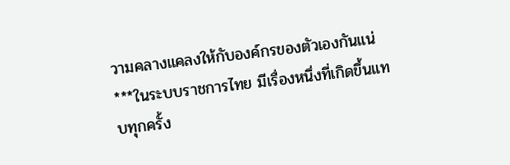วามคลางแคลงให้กับองค์กรของตัวเองกันแน่ ***ในระบบราชการไทย มีเรื่องหนึ่งที่เกิดขึ้นแทบทุกครั้ง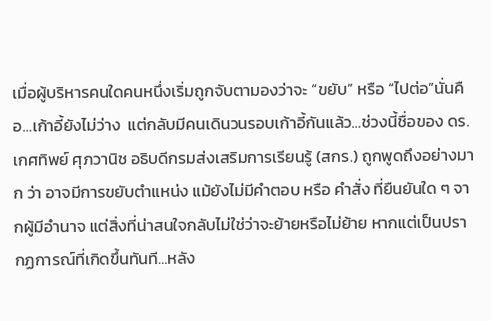เมื่อผู้บริหารคนใดคนหนึ่งเริ่มถูกจับตามองว่าจะ “ขยับ” หรือ “ไปต่อ”นั่นคือ…เก้าอี้ยังไม่ว่าง  แต่กลับมีคนเดินวนรอบเก้าอี้กันแล้ว…ช่วงนี้ชื่อของ ดร.เกศทิพย์ ศุภวานิช อธิบดีกรมส่งเสริมการเรียนรู้ (สกร.) ถูกพูดถึงอย่างมาก ว่า อาจมีการขยับตำแหน่ง แม้ยังไม่มีคำตอบ หรือ คำสั่ง ที่ยืนยันใด ๆ จากผู้มีอำนาจ แต่สิ่งที่น่าสนใจกลับไม่ใช่ว่าจะย้ายหรือไม่ย้าย หากแต่เป็นปรากฏการณ์ที่เกิดขึ้นทันที…หลัง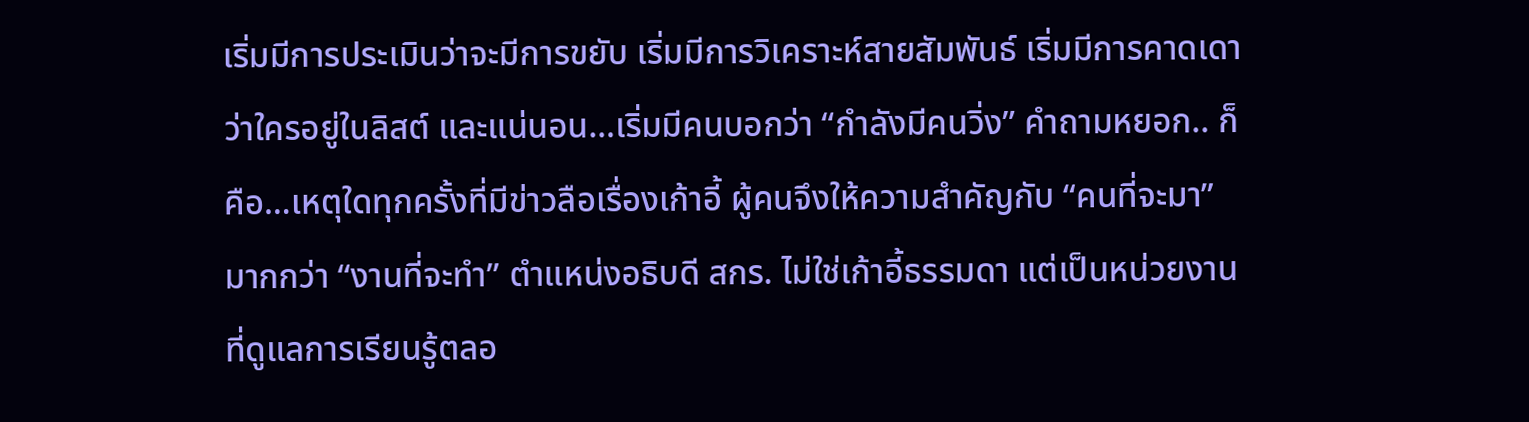เริ่มมีการประเมินว่าจะมีการขยับ เริ่มมีการวิเคราะห์สายสัมพันธ์ เริ่มมีการคาดเดาว่าใครอยู่ในลิสต์ และแน่นอน…เริ่มมีคนบอกว่า “กำลังมีคนวิ่ง” คำถามหยอก.. ก็คือ…เหตุใดทุกครั้งที่มีข่าวลือเรื่องเก้าอี้ ผู้คนจึงให้ความสำคัญกับ “คนที่จะมา” มากกว่า “งานที่จะทำ” ตำแหน่งอธิบดี สกร. ไม่ใช่เก้าอี้ธรรมดา แต่เป็นหน่วยงานที่ดูแลการเรียนรู้ตลอ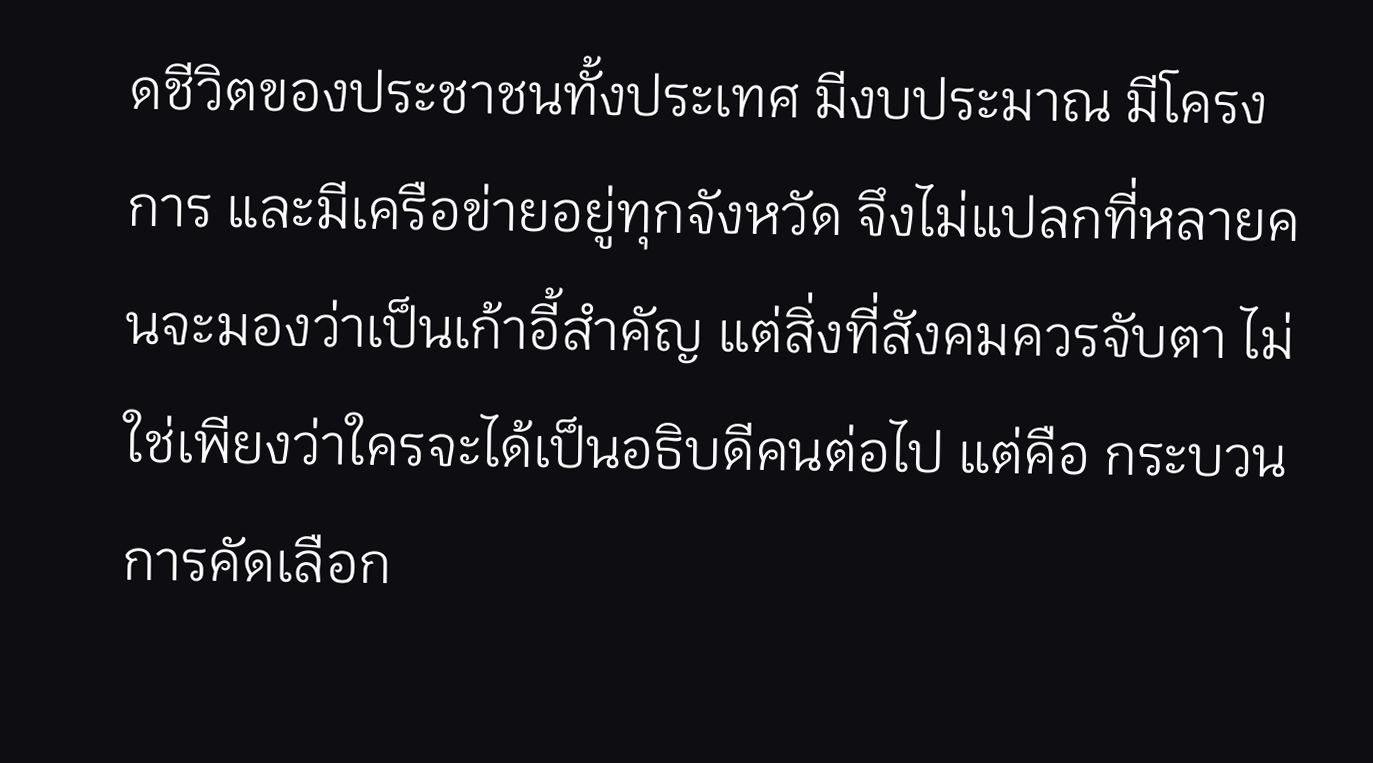ดชีวิตของประชาชนทั้งประเทศ มีงบประมาณ มีโครงการ และมีเครือข่ายอยู่ทุกจังหวัด จึงไม่แปลกที่หลายคนจะมองว่าเป็นเก้าอี้สำคัญ แต่สิ่งที่สังคมควรจับตา ไม่ใช่เพียงว่าใครจะได้เป็นอธิบดีคนต่อไป แต่คือ กระบวนการคัดเลือก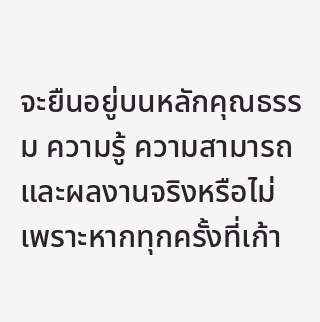จะยืนอยู่บนหลักคุณธรรม ความรู้ ความสามารถ และผลงานจริงหรือไม่ เพราะหากทุกครั้งที่เก้า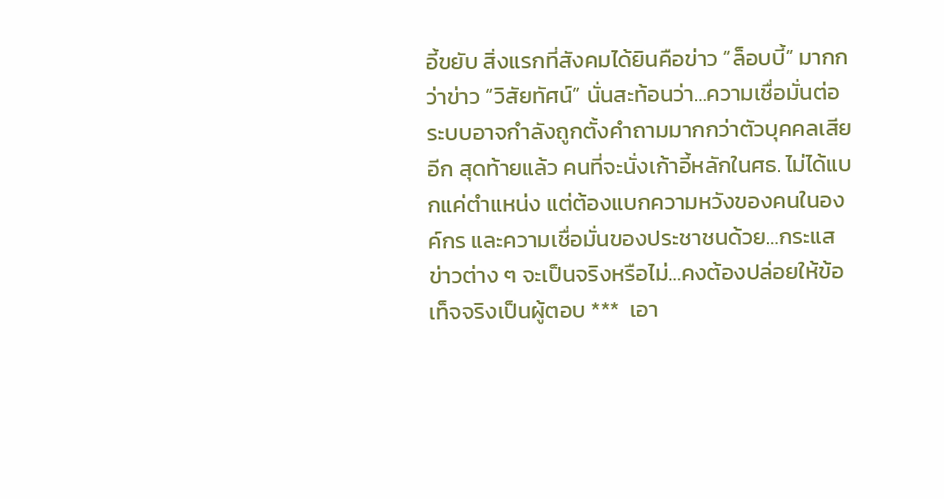อี้ขยับ สิ่งแรกที่สังคมได้ยินคือข่าว “ล็อบบี้” มากกว่าข่าว “วิสัยทัศน์” นั่นสะท้อนว่า…ความเชื่อมั่นต่อระบบอาจกำลังถูกตั้งคำถามมากกว่าตัวบุคคลเสียอีก สุดท้ายแล้ว คนที่จะนั่งเก้าอี้หลักในศธ. ไม่ได้แบกแค่ตำแหน่ง แต่ต้องแบกความหวังของคนในองค์กร และความเชื่อมั่นของประชาชนด้วย…กระแสข่าวต่าง ๆ จะเป็นจริงหรือไม่…คงต้องปล่อยให้ข้อเท็จจริงเป็นผู้ตอบ ***  เอา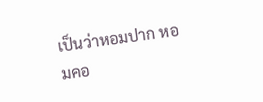เป็นว่าหอมปาก หอมคอ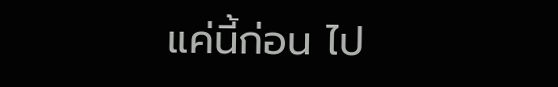แค่นี้ก่อน ไป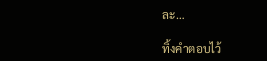ละ…

ทิ้งคำตอบไว้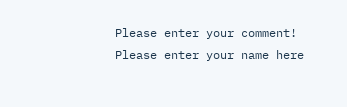Please enter your comment!
Please enter your name here